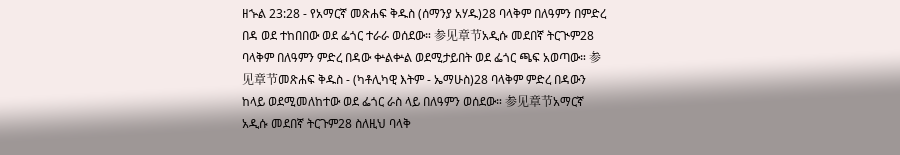ዘኍል 23:28 - የአማርኛ መጽሐፍ ቅዱስ (ሰማንያ አሃዱ)28 ባላቅም በለዓምን በምድረ በዳ ወደ ተከበበው ወደ ፌጎር ተራራ ወሰደው። 参见章节አዲሱ መደበኛ ትርጒም28 ባላቅም በለዓምን ምድረ በዳው ቍልቍል ወደሚታይበት ወደ ፌጎር ጫፍ አወጣው። 参见章节መጽሐፍ ቅዱስ - (ካቶሊካዊ እትም - ኤማሁስ)28 ባላቅም ምድረ በዳውን ከላይ ወደሚመለከተው ወደ ፌጎር ራስ ላይ በለዓምን ወሰደው። 参见章节አማርኛ አዲሱ መደበኛ ትርጉም28 ስለዚህ ባላቅ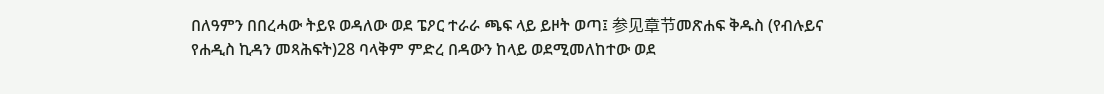በለዓምን በበረሓው ትይዩ ወዳለው ወደ ፔዖር ተራራ ጫፍ ላይ ይዞት ወጣ፤ 参见章节መጽሐፍ ቅዱስ (የብሉይና የሐዲስ ኪዳን መጻሕፍት)28 ባላቅም ምድረ በዳውን ከላይ ወደሚመለከተው ወደ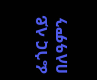ፌጎር ላይ በለዓምን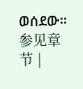ወሰደው። 参见章节 |